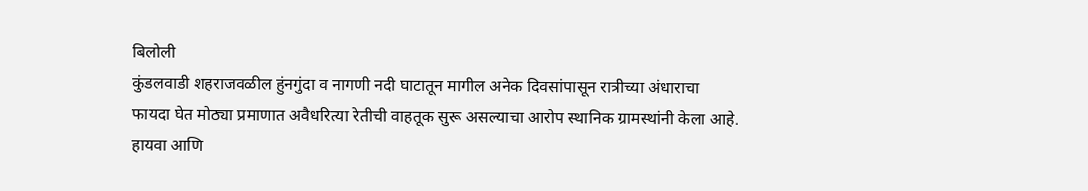बिलोली
कुंडलवाडी शहराजवळील हुंनगुंदा व नागणी नदी घाटातून मागील अनेक दिवसांपासून रात्रीच्या अंधाराचा फायदा घेत मोठ्या प्रमाणात अवैधरित्या रेतीची वाहतूक सुरू असल्याचा आरोप स्थानिक ग्रामस्थांनी केला आहे. हायवा आणि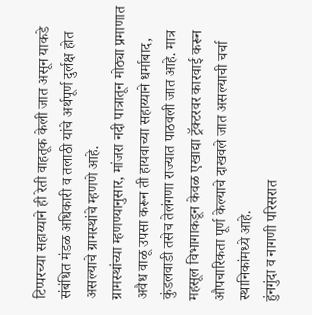टिप्परच्या सहाय्याने ही रेती वाहतूक केली जात असून याकडे संबंधित मंडळ अधिकारी व तलाठी यांचे अर्थपूर्ण दुर्लक्ष होत असल्याचे ग्रामस्थांचे म्हणणे आहे.
ग्रामस्थांच्या म्हणण्यानुसार, मांजरा नदी पात्रातून मोठ्या प्रमाणात अवैध वाळू उपसा करून ती हायवाच्या सहाय्याने धर्माबाद, कुंडलवाडी तसेच तेलंगणा राज्यात पाठवली जात आहे. मात्र महसूल विभागाकडून केवळ एखाद्या ट्रॅक्टरवर कारवाई करून औपचारिकता पूर्ण केल्याचे दाखवले जात असल्याची चर्चा स्थानिकांमध्ये आहे.
हुंनगुंदा व नागणी परिसरात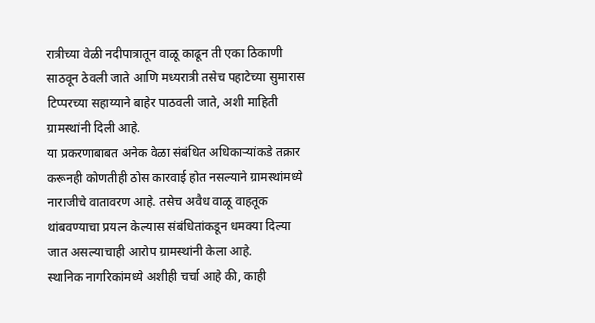रात्रीच्या वेळी नदीपात्रातून वाळू काढून ती एका ठिकाणी साठवून ठेवली जाते आणि मध्यरात्री तसेच पहाटेच्या सुमारास टिप्परच्या सहाय्याने बाहेर पाठवली जाते, अशी माहिती ग्रामस्थांनी दिली आहे.
या प्रकरणाबाबत अनेक वेळा संबंधित अधिकाऱ्यांकडे तक्रार करूनही कोणतीही ठोस कारवाई होत नसल्याने ग्रामस्थांमध्ये नाराजीचे वातावरण आहे. तसेच अवैध वाळू वाहतूक थांबवण्याचा प्रयत्न केल्यास संबंधितांकडून धमक्या दिल्या जात असल्याचाही आरोप ग्रामस्थांनी केला आहे.
स्थानिक नागरिकांमध्ये अशीही चर्चा आहे की, काही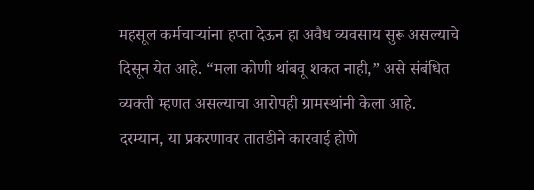महसूल कर्मचाऱ्यांना हप्ता देऊन हा अवैध व्यवसाय सुरू असल्याचे दिसून येत आहे. “मला कोणी थांबवू शकत नाही,” असे संबंधित व्यक्ती म्हणत असल्याचा आरोपही ग्रामस्थांनी केला आहे.
दरम्यान, या प्रकरणावर तातडीने कारवाई होणे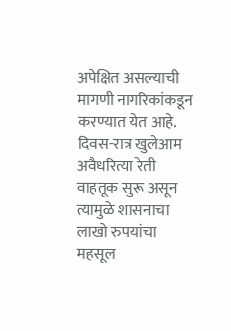अपेक्षित असल्याची मागणी नागरिकांकडून करण्यात येत आहे. दिवस-रात्र खुलेआम अवैधरित्या रेती वाहतूक सुरू असून त्यामुळे शासनाचा लाखो रुपयांचा महसूल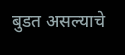बुडत असल्याचे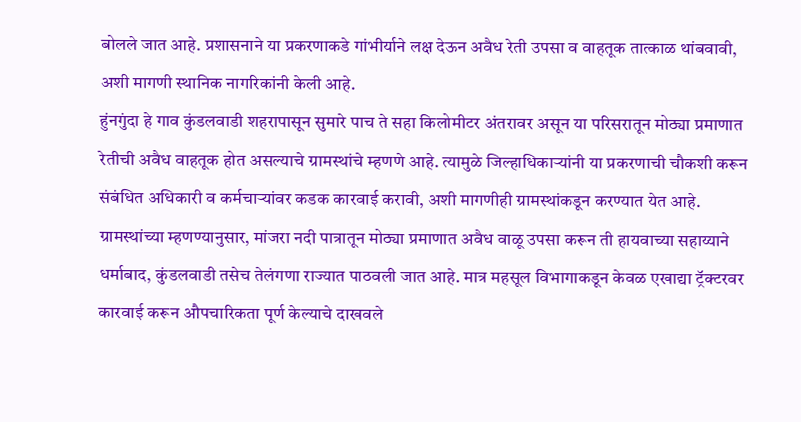बोलले जात आहे. प्रशासनाने या प्रकरणाकडे गांभीर्याने लक्ष देऊन अवैध रेती उपसा व वाहतूक तात्काळ थांबवावी, अशी मागणी स्थानिक नागरिकांनी केली आहे.
हुंनगुंदा हे गाव कुंडलवाडी शहरापासून सुमारे पाच ते सहा किलोमीटर अंतरावर असून या परिसरातून मोठ्या प्रमाणात रेतीची अवैध वाहतूक होत असल्याचे ग्रामस्थांचे म्हणणे आहे. त्यामुळे जिल्हाधिकाऱ्यांनी या प्रकरणाची चौकशी करून संबंधित अधिकारी व कर्मचाऱ्यांवर कडक कारवाई करावी, अशी मागणीही ग्रामस्थांकडून करण्यात येत आहे.
ग्रामस्थांच्या म्हणण्यानुसार, मांजरा नदी पात्रातून मोठ्या प्रमाणात अवैध वाळू उपसा करून ती हायवाच्या सहाय्याने धर्माबाद, कुंडलवाडी तसेच तेलंगणा राज्यात पाठवली जात आहे. मात्र महसूल विभागाकडून केवळ एखाद्या ट्रॅक्टरवर कारवाई करून औपचारिकता पूर्ण केल्याचे दाखवले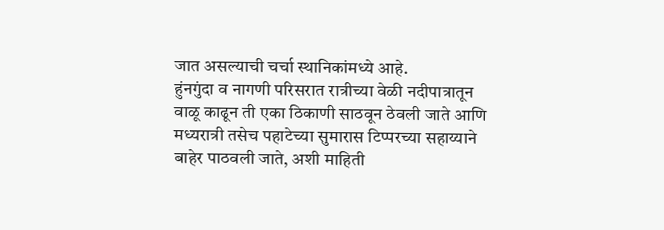जात असल्याची चर्चा स्थानिकांमध्ये आहे.
हुंनगुंदा व नागणी परिसरात रात्रीच्या वेळी नदीपात्रातून वाळू काढून ती एका ठिकाणी साठवून ठेवली जाते आणि मध्यरात्री तसेच पहाटेच्या सुमारास टिप्परच्या सहाय्याने बाहेर पाठवली जाते, अशी माहिती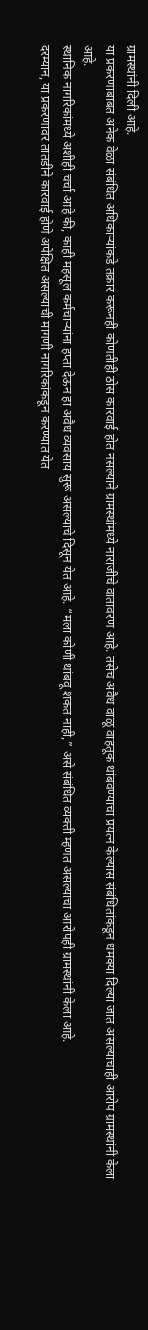ग्रामस्थांनी दिली आहे.
या प्रकरणाबाबत अनेक वेळा संबंधित अधिकाऱ्यांकडे तक्रार करूनही कोणतीही ठोस कारवाई होत नसल्याने ग्रामस्थांमध्ये नाराजीचे वातावरण आहे. तसेच अवैध वाळू वाहतूक थांबवण्याचा प्रयत्न केल्यास संबंधितांकडून धमक्या दिल्या जात असल्याचाही आरोप ग्रामस्थांनी केला आहे.
स्थानिक नागरिकांमध्ये अशीही चर्चा आहे की, काही महसूल कर्मचाऱ्यांना हप्ता देऊन हा अवैध व्यवसाय सुरू असल्याचे दिसून येत आहे. “मला कोणी थांबवू शकत नाही,” असे संबंधित व्यक्ती म्हणत असल्याचा आरोपही ग्रामस्थांनी केला आहे.
दरम्यान, या प्रकरणावर तातडीने कारवाई होणे अपेक्षित असल्याची मागणी नागरिकांकडून करण्यात येत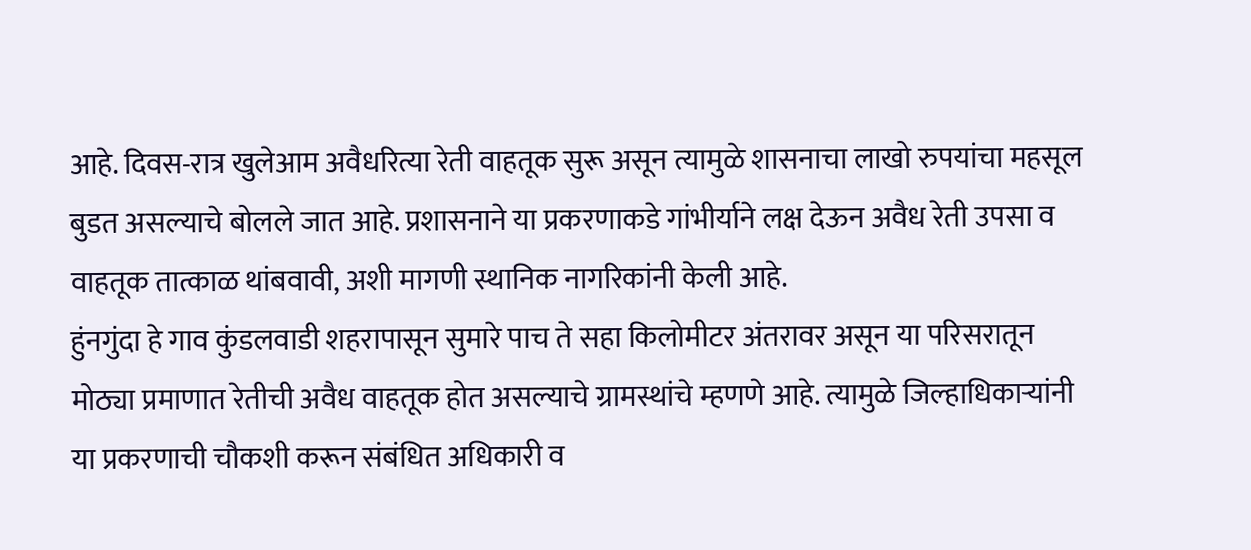आहे. दिवस-रात्र खुलेआम अवैधरित्या रेती वाहतूक सुरू असून त्यामुळे शासनाचा लाखो रुपयांचा महसूल बुडत असल्याचे बोलले जात आहे. प्रशासनाने या प्रकरणाकडे गांभीर्याने लक्ष देऊन अवैध रेती उपसा व वाहतूक तात्काळ थांबवावी, अशी मागणी स्थानिक नागरिकांनी केली आहे.
हुंनगुंदा हे गाव कुंडलवाडी शहरापासून सुमारे पाच ते सहा किलोमीटर अंतरावर असून या परिसरातून मोठ्या प्रमाणात रेतीची अवैध वाहतूक होत असल्याचे ग्रामस्थांचे म्हणणे आहे. त्यामुळे जिल्हाधिकाऱ्यांनी या प्रकरणाची चौकशी करून संबंधित अधिकारी व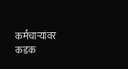कर्मचाऱ्यांवर कडक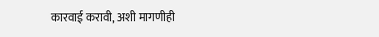कारवाई करावी, अशी मागणीही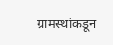ग्रामस्थांकडून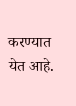करण्यात येत आहे.